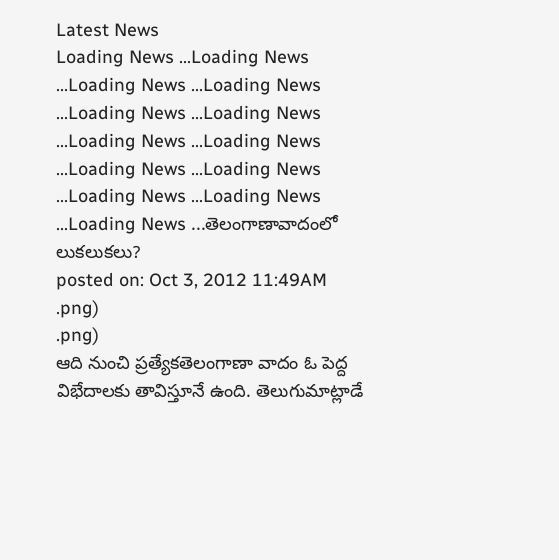Latest News
Loading News ...Loading News ...Loading News ...Loading News ...Loading News ...Loading News ...Loading News ...Loading News ...Loading News ...Loading News ...Loading News ...Loading News ...Loading News ...తెలంగాణావాదంలో లుకలుకలు?
posted on: Oct 3, 2012 11:49AM
.png)
.png)
ఆది నుంచి ప్రత్యేకతెలంగాణా వాదం ఓ పెద్ద విభేదాలకు తావిస్తూనే ఉంది. తెలుగుమాట్లాడే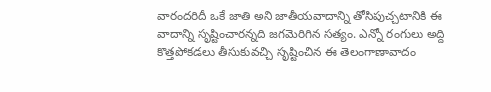వారందరిదీ ఒకే జాతి అని జాతీయవాదాన్ని తోసిపుచ్చటానికి ఈ వాదాన్ని సృష్టించారన్నది జగమెరిగిన సత్యం. ఎన్నో రంగులు అద్ది కొత్తపోకడలు తీసుకువచ్చి సృష్టించిన ఈ తెలంగాణావాదం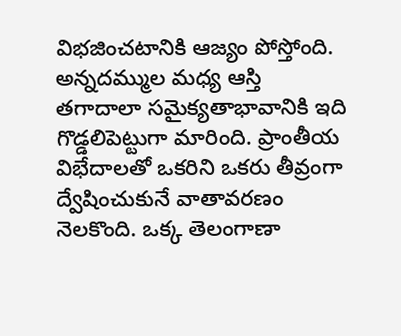విభజించటానికి ఆజ్యం పోస్తోంది. అన్నదమ్ముల మధ్య ఆస్తి తగాదాలా సమైక్యతాభావానికి ఇది గొడ్డలిపెట్టుగా మారింది. ప్రాంతీయ విభేదాలతో ఒకరిని ఒకరు తీవ్రంగా ద్వేషించుకునే వాతావరణం నెలకొంది. ఒక్క తెలంగాణా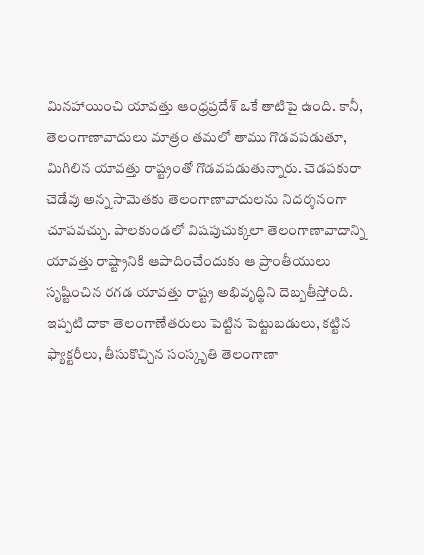మినహాయించి యావత్తు ఆంధ్రప్రదేశ్ ఒకే తాటిపై ఉంది. కానీ, తెలంగాణావాదులు మాత్రం తమలో తాము గొడవపడుతూ, మిగిలిన యావత్తు రాష్ట్రంతో గొడవపడుతున్నారు. చెడపకురా చెడేవు అన్న సామెతకు తెలంగాణావాదులను నిదర్శనంగా చూపవచ్చు. పాలకుండలో విషపుచుక్కలా తెలంగాణావాదాన్ని యావత్తు రాష్ట్రానికి ఆపాదించేందుకు ఆ ప్రాంతీయులు సృష్టించిన రగడ యావత్తు రాష్ట్ర అభివృద్థిని దెబ్బతీస్తోంది. ఇప్పటి దాకా తెలంగాణేతరులు పెట్టిన పెట్టుబడులు, కట్టిన ఫ్యాక్టరీలు, తీసుకొచ్చిన సంస్కృతి తెలంగాణా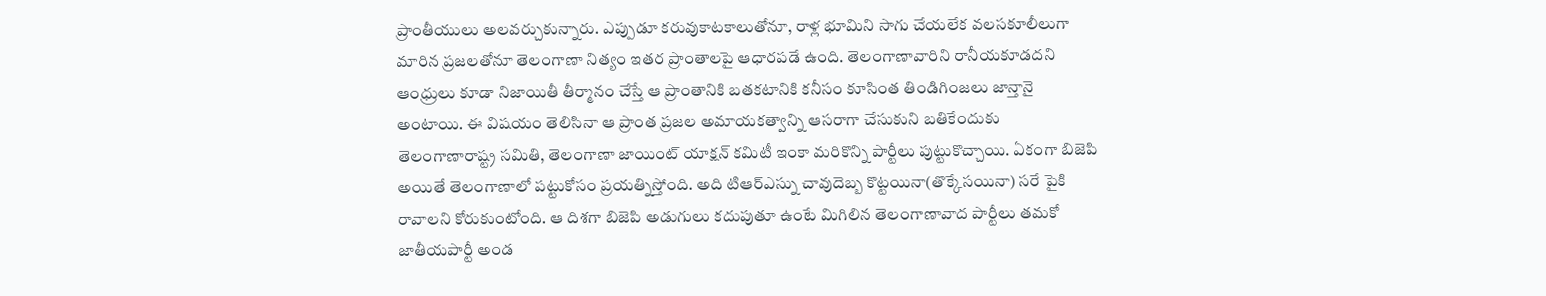ప్రాంతీయులు అలవర్చుకున్నారు. ఎప్పుడూ కరువుకాటకాలుతోనూ, రాళ్ల భూమిని సాగు చేయలేక వలసకూలీలుగా మారిన ప్రజలతోనూ తెలంగాణా నిత్యం ఇతర ప్రాంతాలపై ఆధారపడే ఉంది. తెలంగాణావారిని రానీయకూడదని ఆంధ్రులు కూడా నిజాయితీ తీర్మానం చేస్తే ఆ ప్రాంతానికి బతకటానికి కనీసం కూసింత తిండిగింజలు జాన్తానై అంటాయి. ఈ విషయం తెలిసినా ఆ ప్రాంత ప్రజల అమాయకత్వాన్ని ఆసరాగా చేసుకుని బతికేందుకు తెలంగాణారాష్ట్ర సమితి, తెలంగాణా జాయింట్ యాక్షన్ కమిటీ ఇంకా మరికొన్ని పార్టీలు పుట్టుకొచ్చాయి. ఏకంగా బిజెపి అయితే తెలంగాణాలో పట్టుకోసం ప్రయత్నిస్తోంది. అది టిఆర్ఎస్ను చావుదెబ్బ కొట్టయినా(తొక్కేసయినా) సరే పైకి రావాలని కోరుకుంటోంది. ఆ దిశగా బిజెపి అడుగులు కదుపుతూ ఉంటే మిగిలిన తెలంగాణావాద పార్టీలు తమకో జాతీయపార్టీ అండ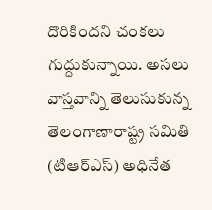దొరికిందని చంకలు గుద్దుకున్నాయి. అసలు వాస్తవాన్ని తెలుసుకున్న తెలంగాణారాష్ట్ర సమితి (టిఆర్ఎస్) అధినేత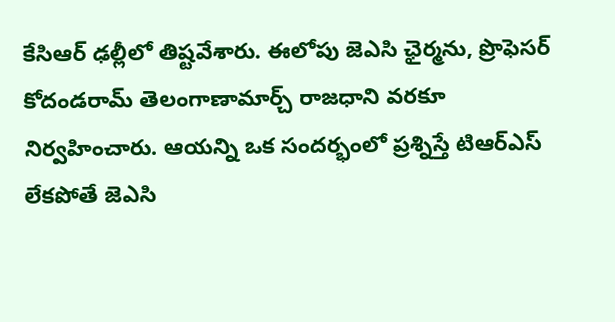కేసిఆర్ ఢల్లీలో తిష్టవేశారు. ఈలోపు జెఎసి ఛైర్మను, ప్రొఫెసర్ కోదండరామ్ తెలంగాణామార్చ్ రాజధాని వరకూ నిర్వహించారు. ఆయన్ని ఒక సందర్భంలో ప్రశ్నిస్తే టిఆర్ఎస్ లేకపోతే జెఎసి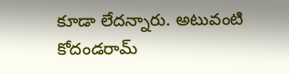కూడా లేదన్నారు. అటువంటి కోదండరామ్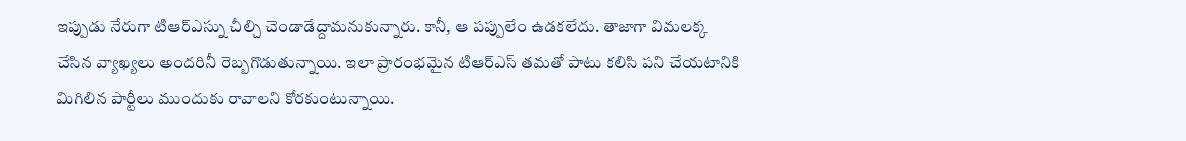ఇప్పుడు నేరుగా టిఆర్ఎస్ను చీల్చి చెండాడేద్దామనుకున్నారు. కానీ, ఆ పప్పులేం ఉడకలేదు. తాజాగా విమలక్క చేసిన వ్యాఖ్యలు అందరినీ రెబ్బగొడుతున్నాయి. ఇలా ప్రారంభమైన టిఆర్ఎస్ తమతో పాటు కలిసి పని చేయటానికి మిగిలిన పార్టీలు ముందుకు రావాలని కోరకుంటున్నాయి.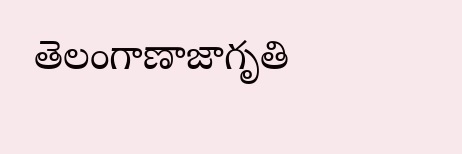తెలంగాణాజాగృతి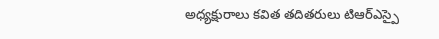అధ్యక్షురాలు కవిత తదితరులు టిఆర్ఎస్పై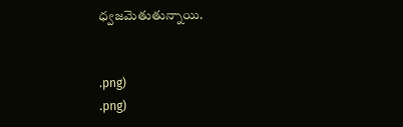ధ్వజమెతుతున్నాయి.


.png)
.png)